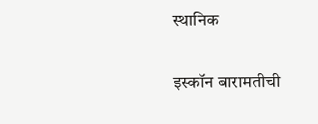स्थानिक

इस्कॉन बारामतीची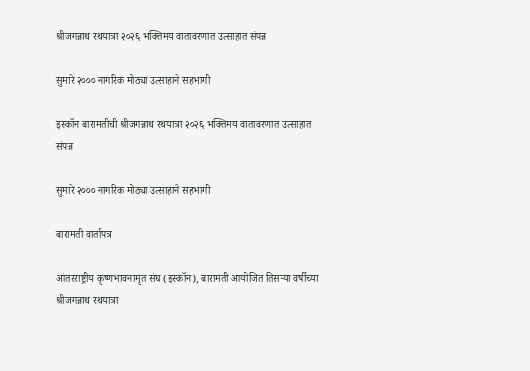श्रीजगन्नाथ रथयात्रा २०२६ भक्तिमय वातावरणात उत्साहात संपन्न

सुमारे २००० नागरिक मोठ्या उत्साहाने सहभागी

इस्कॉन बारामतीची श्रीजगन्नाथ रथयात्रा २०२६ भक्तिमय वातावरणात उत्साहात संपन्न

सुमारे २००० नागरिक मोठ्या उत्साहाने सहभागी

बारामती वार्तापत्र

आंतरराष्ट्रीय कृष्णभावनामृत संघ (इस्कॉन), बारामती आयोजित तिसऱ्या वर्षीच्या श्रीजगन्नाथ रथयात्रा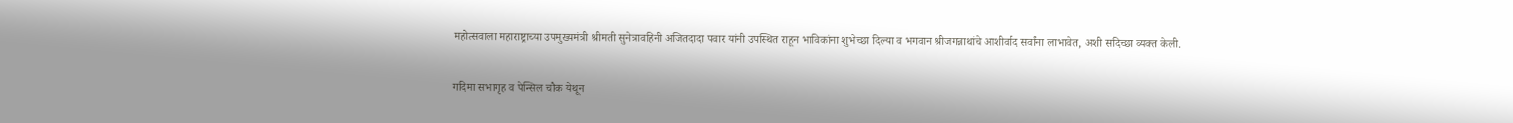महोत्सवाला महाराष्ट्राच्या उपमुख्यमंत्री श्रीमती सुनेत्रावहिनी अजितदादा पवार यांनी उपस्थित राहून भाविकांना शुभेच्छा दिल्या व भगवान श्रीजगन्नाथांचे आशीर्वाद सर्वांना लाभावेत, अशी सदिच्छा व्यक्त केली.

गदिमा सभागृह व पेन्सिल चौक येथून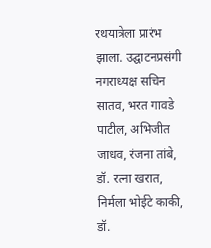रथयात्रेला प्रारंभ झाला. उद्घाटनप्रसंगी नगराध्यक्ष सचिन सातव, भरत गावडे पाटील, अभिजीत जाधव, रंजना तांबे, डॉ. रत्ना खरात, निर्मला भोईटे काकी, डॉ.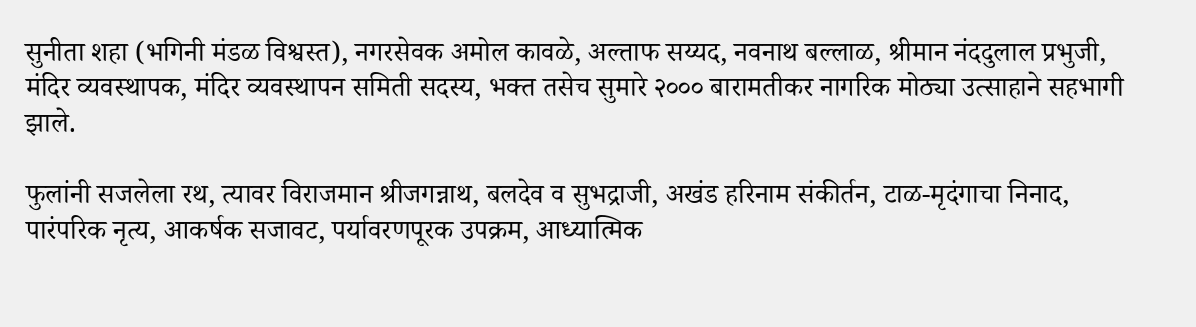सुनीता शहा (भगिनी मंडळ विश्वस्त), नगरसेवक अमोल कावळे, अल्ताफ सय्यद, नवनाथ बल्लाळ, श्रीमान नंददुलाल प्रभुजी, मंदिर व्यवस्थापक, मंदिर व्यवस्थापन समिती सदस्य, भक्त तसेच सुमारे २००० बारामतीकर नागरिक मोठ्या उत्साहाने सहभागी झाले.

फुलांनी सजलेला रथ, त्यावर विराजमान श्रीजगन्नाथ, बलदेव व सुभद्राजी, अखंड हरिनाम संकीर्तन, टाळ-मृदंगाचा निनाद, पारंपरिक नृत्य, आकर्षक सजावट, पर्यावरणपूरक उपक्रम, आध्यात्मिक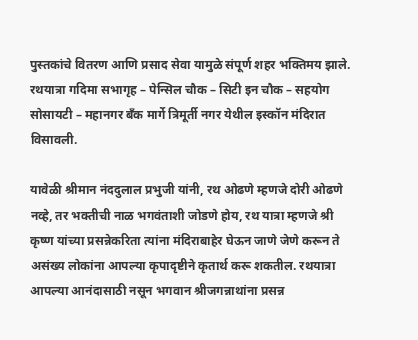पुस्तकांचे वितरण आणि प्रसाद सेवा यामुळे संपूर्ण शहर भक्तिमय झाले. रथयात्रा गदिमा सभागृह – पेन्सिल चौक – सिटी इन चौक – सहयोग सोसायटी – महानगर बँक मार्गे त्रिमूर्ती नगर येथील इस्कॉन मंदिरात विसावली.

यावेळी श्रीमान नंददुलाल प्रभुजी यांनी, रथ ओढणे म्हणजे दोरी ओढणे नव्हे, तर भक्तीची नाळ भगवंताशी जोडणे होय, रथ यात्रा म्हणजे श्री कृष्ण यांच्या प्रसन्नेकरिता त्यांना मंदिराबाहेर घेऊन जाणे जेणे करून ते असंख्य लोकांना आपल्या कृपादृष्टीने कृतार्थ करू शकतील. रथयात्रा आपल्या आनंदासाठी नसून भगवान श्रीजगन्नाथांना प्रसन्न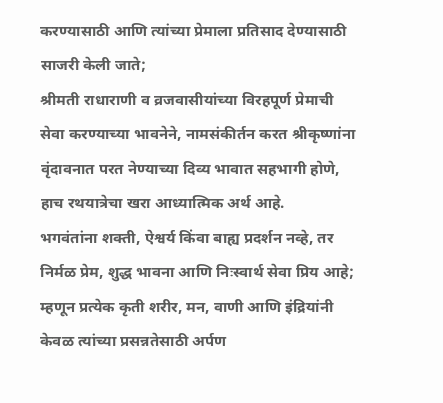करण्यासाठी आणि त्यांच्या प्रेमाला प्रतिसाद देण्यासाठी साजरी केली जाते;
श्रीमती राधाराणी व व्रजवासीयांच्या विरहपूर्ण प्रेमाची सेवा करण्याच्या भावनेने, नामसंकीर्तन करत श्रीकृष्णांना वृंदावनात परत नेण्याच्या दिव्य भावात सहभागी होणे, हाच रथयात्रेचा खरा आध्यात्मिक अर्थ आहे.
भगवंतांना शक्ती, ऐश्वर्य किंवा बाह्य प्रदर्शन नव्हे, तर निर्मळ प्रेम, शुद्ध भावना आणि निःस्वार्थ सेवा प्रिय आहे; म्हणून प्रत्येक कृती शरीर, मन, वाणी आणि इंद्रियांनी केवळ त्यांच्या प्रसन्नतेसाठी अर्पण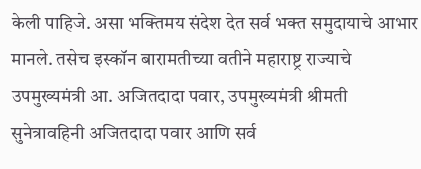केली पाहिजे. असा भक्तिमय संदेश देत सर्व भक्त समुदायाचे आभार मानले. तसेच इस्कॉन बारामतीच्या वतीने महाराष्ट्र राज्याचे उपमुख्यमंत्री आ. अजितदादा पवार, उपमुख्यमंत्री श्रीमती सुनेत्रावहिनी अजितदादा पवार आणि सर्व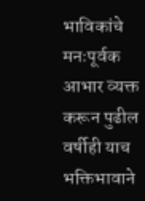भाविकांचे मनःपूर्वक आभार व्यक्त करून पुढील वर्षीही याच भक्तिभावाने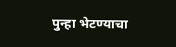पुन्हा भेटण्याचा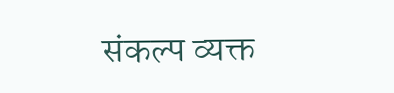संकल्प व्यक्त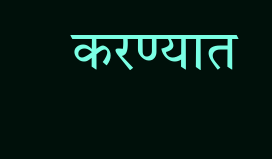करण्यात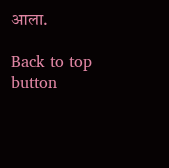आला.

Back to top button